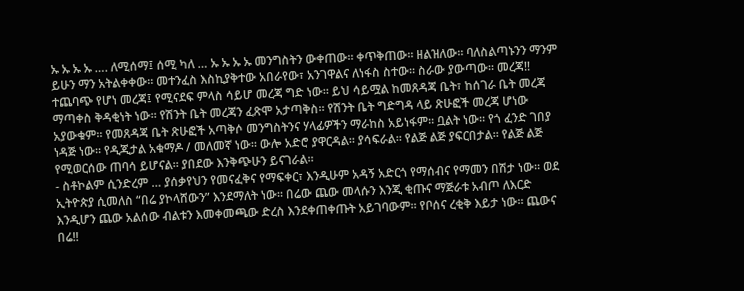ኡ ኡ ኡ ኡ …. ለሚሰማ፤ ሰሚ ካለ … ኡ ኡ ኡ ኡ መንግስትን ውቀጠው። ቀጥቅጠው። ዘልዝለው። ባለስልጣኑንን ማንም ይሁን ማን አትልቀቀው። መተንፈስ እስኪያቅተው አበራየው፣ አንገዋልና ለነፋስ ስተው። ስራው ያውጣው። መረጃ!! ተጨባጭ የሆነ መረጃ፤ የሚናደፍ ምላስ ሳይሆ መረጃ ግድ ነው። ይህ ሳይሟል ከመጸዳጃ ቤት፣ ከሰገራ ቤት መረጃ ማጣቀስ ቅዳቂነት ነው። የሽንት ቤት መረጃን ፈጽሞ አታጣቅስ። የሽንት ቤት ግድግዳ ላይ ጽሁፎች መረጃ ሆነው አያውቁም። የመጸዳጃ ቤት ጽሁፎች አጣቅሶ መንግስትንና ሃላፊዎችን ማራከስ አይነፋም። ቧልት ነው። የጎ ፈንድ ገበያ ነዳጅ ነው። የዲጂታል አቁማዶ / መለመኛ ነው። ውሎ አድሮ ያዋርዳል። ያሳፍራል። የልጅ ልጅ ያፍርበታል። የልጅ ልጅ የሚወርሰው ጠባሳ ይሆናል። ያበደው እንቅጭሁን ይናገራል።
- ስቶኮልም ሲንድረም … ያሰቃየህን የመናፈቅና የማፍቀር፣ እንዲሁም አዳኝ አድርጎ የማሰብና የማመን በሽታ ነው። ወደ ኢትዮጵያ ሲመለስ “በሬ ያኮላሸውን” እንደማለት ነው። በሬው ጨው መላሱን እንጂ ቂጡና ማጅራቱ አብጦ ለእርድ እንዲሆን ጨው አልሰው ብልቱን እመቀመጫው ድረስ እንደቀጠቀጡት አይገባውም። የቦሰና ረቂቅ እይታ ነው። ጨውና በሬ!!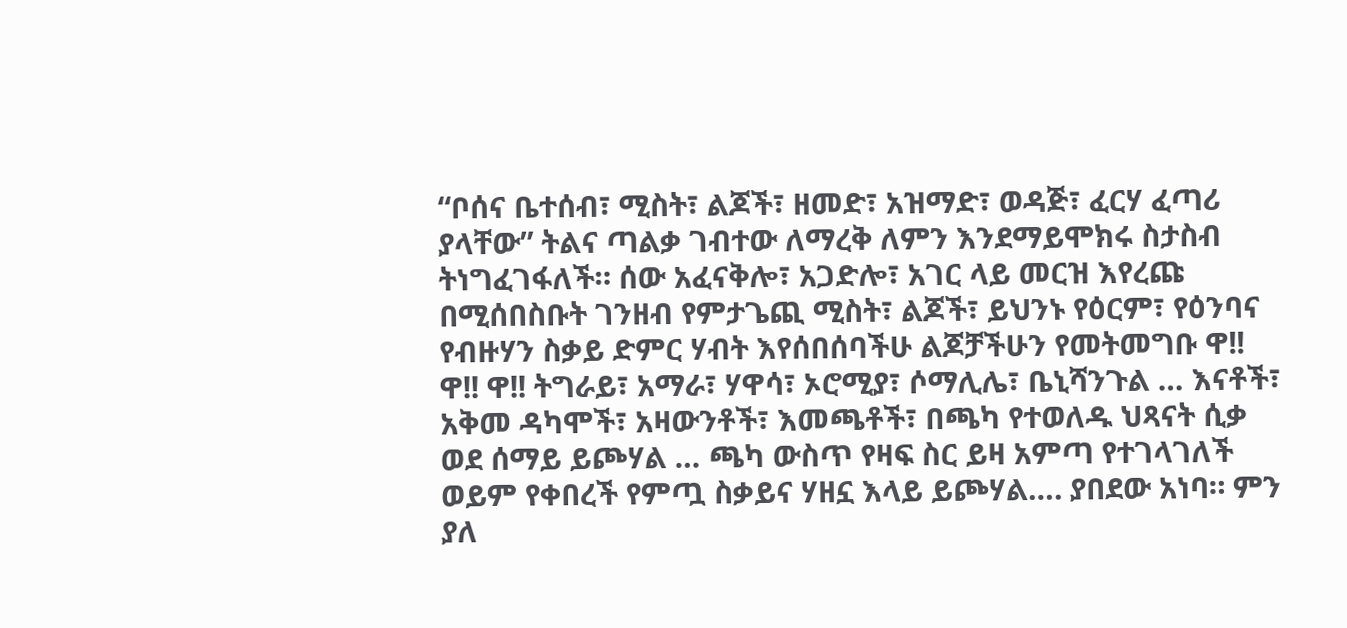“ቦሰና ቤተሰብ፣ ሚስት፣ ልጆች፣ ዘመድ፣ አዝማድ፣ ወዳጅ፣ ፈርሃ ፈጣሪ ያላቸው” ትልና ጣልቃ ገብተው ለማረቅ ለምን እንደማይሞክሩ ስታስብ ትነግፈገፋለች። ሰው አፈናቅሎ፣ አጋድሎ፣ አገር ላይ መርዝ እየረጩ በሚሰበስቡት ገንዘብ የምታጌጪ ሚስት፣ ልጆች፣ ይህንኑ የዕርም፣ የዕንባና የብዙሃን ስቃይ ድምር ሃብት እየሰበሰባችሁ ልጆቻችሁን የመትመግቡ ዋ!! ዋ!! ዋ!! ትግራይ፣ አማራ፣ ሃዋሳ፣ ኦሮሚያ፣ ሶማሊሌ፣ ቤኒሻንጉል … እናቶች፣ አቅመ ዳካሞች፣ አዛውንቶች፣ እመጫቶች፣ በጫካ የተወለዱ ህጻናት ሲቃ ወደ ሰማይ ይጮሃል … ጫካ ውስጥ የዛፍ ስር ይዛ አምጣ የተገላገለች ወይም የቀበረች የምጧ ስቃይና ሃዘኗ እላይ ይጮሃል…. ያበደው አነባ። ምን ያለ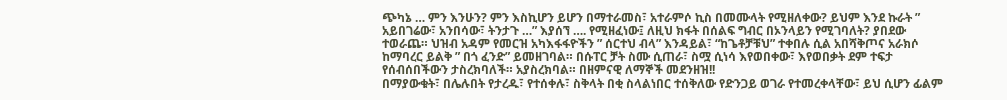ጭካኔ … ምን እንሁን? ምን እስኪሆን ይሆን በማተራመስ፣ አተራምሶ ኪስ በመሙላት የሚዘለቀው? ይህም እንደ ኩራት ” አይበገሬው፣ አንበሳው፣ ትንታጉ …” እያሰኘ …. የሚዘፈነው፤ ለዚህ ክፋት በሰልፍ ግብር በኦንላይን የሚገባለት? ያበደው ተወራጨ። ህዝብ አዳም የመርዝ አካእፋፋዮችን ” ሰርተህ ብላ” እንዳይል፣ “ከጌቶቻቹህ” ተቀበሉ ሲል አበሻቅጦና አራክሶ ከማባረር ይልቅ ” በጎ ፈንድ” ይመዘገባል። በሱፐር ቻት ስሙ ሲጠራ፣ ስሟ ሲነሳ እየወበቀው፣ እየወበቃት ደም ተፍታ የሰብሰበችውን ታስረክባለች። አያስረክባል። በዘምናዊ ለማኞች መደንዘዝ!!
በማያውቁት፣ በሌሉበት የታረዱ፣ የተሰቀሉ፣ ስቅላት በቂ ስላልነበር ተሰቅለው የድንጋይ ወገራ የተመረቀላቸው፣ ይህ ሲሆን ፊልም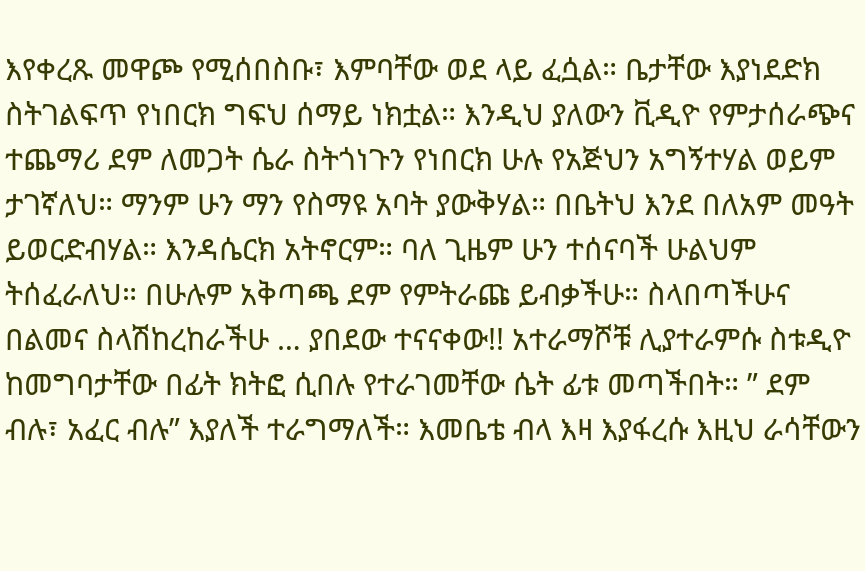እየቀረጹ መዋጮ የሚሰበስቡ፣ እምባቸው ወደ ላይ ፈሷል። ቤታቸው እያነደድክ ስትገልፍጥ የነበርክ ግፍህ ሰማይ ነክቷል። እንዲህ ያለውን ቪዲዮ የምታሰራጭና ተጨማሪ ደም ለመጋት ሴራ ስትጎነጉን የነበርክ ሁሉ የአጅህን አግኝተሃል ወይም ታገኛለህ። ማንም ሁን ማን የስማዩ አባት ያውቅሃል። በቤትህ እንደ በለአም መዓት ይወርድብሃል። እንዳሴርክ አትኖርም። ባለ ጊዜም ሁን ተሰናባች ሁልህም ትሰፈራለህ። በሁሉም አቅጣጫ ደም የምትራጩ ይብቃችሁ። ስላበጣችሁና በልመና ስላሽከረከራችሁ … ያበደው ተናናቀው!! አተራማሾቹ ሊያተራምሱ ስቱዲዮ ከመግባታቸው በፊት ክትፎ ሲበሉ የተራገመቸው ሴት ፊቱ መጣችበት። ” ደም ብሉ፣ አፈር ብሉ” እያለች ተራግማለች። እመቤቴ ብላ እዛ እያፋረሱ እዚህ ራሳቸውን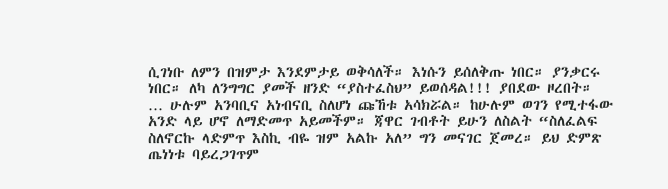ሲገነቡ ለምን በዝምታ እንደምታይ ወቅሳለች። እነሱን ይሰለቅጡ ነበር። ያንቃርሩ ነበር። ለካ ለንግግር ያመች ዘንድ “ያስተፈስህ” ይወሰዳል!!! ያበደው ዞረበት።
… ሁሉም አንባቢና አነብናቢ ስለሆነ ጩኸቱ አሳክሯል። ከሁሉም ወገን የሚተፋው አንድ ላይ ሆኖ ለማድመጥ አይመችም። ጃዋር ገብቶት ይሁን ለስልት “ስለፈልፍ ስለኖርኩ ላድምጥ እስኪ ብዬ ዝም አልኩ አለ” ግን መናገር ጀመረ። ይህ ድምጽ ጤነነቱ ባይረጋገጥም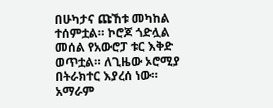በሁካታና ጩኸቱ መካከል ተሰምቷል። ኮሮጆ ጎድሏል መሰል የአውሮፓ ቱር እቅድ ወጥቷል። ለጊዜው ኦሮሚያ በትራክተር እያረሰ ነው። አማራም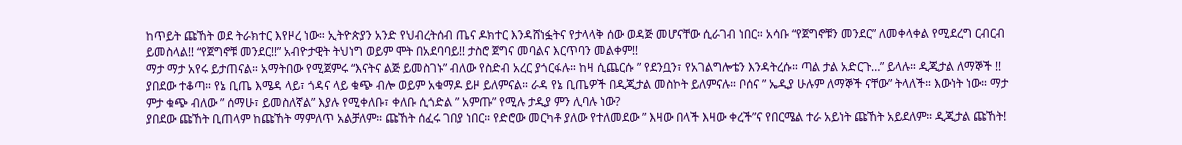ከጥይት ጩኸት ወደ ትራክተር እየዞረ ነው። ኢትዮጵያን አንድ የህብረትሰብ ጤና ዶክተር እንዳሸነፏትና የታላላቅ ሰው ወዳጅ መሆናቸው ሲራገብ ነበር። አሳቡ “የጀግኖቹን መንደር” ለመቀላቀል የሚደረግ ርብርብ ይመስላል!! “የጀግኖቹ መንደር!!” አብዮታዊት ትህነግ ወይም ሞት በአደባባይ!! ታስሮ ጀግና መባልና እርጥባን መልቀም!!
ማታ ማታ አየሩ ይታጠናል። አማትበው የሚጀምሩ “እናትና ልጅ ይመስገኑ” ብለው የስድብ አረር ያጎርፋሉ። ከዛ ሲጨርሱ ” የደንቧን፣ የአገልግሎቴን እንዳትረሱ። ጣል ታል አድርጉ…” ይላሉ። ዲጂታል ለማኞች !! ያበደው ተቆጣ። የኔ ቢጤ እሜዳ ላይ፣ ጎዳና ላይ ቁጭ ብሎ ወይም አቁማዶ ይዞ ይለምናል። ራዳ የኔ ቢጤዎች በዲጂታል መስኮት ይለምናሉ። ቦሰና ” ኤዲያ ሁሉም ለማኞች ናቸው” ትላለች። እውነት ነው። ማታ ምታ ቁጭ ብለው ” ሰማሁ፣ ይመስለኛል” እያሉ የሚቀለቡ፣ ቀለቡ ሲጎድል ” አምጡ” የሚሉ ታዲያ ምን ሊባሉ ነው?
ያበደው ጩኸት ቢጠላም ከጩኸት ማምለጥ አልቻለም። ጩኸት ሰፈሩ ገበያ ነበር። የድሮው መርካቶ ያለው የተለመደው ” እዛው በላች እዛው ቀረች”ና የበርሜል ተራ አይነት ጩኸት አይደለም። ዲጂታል ጩኸት!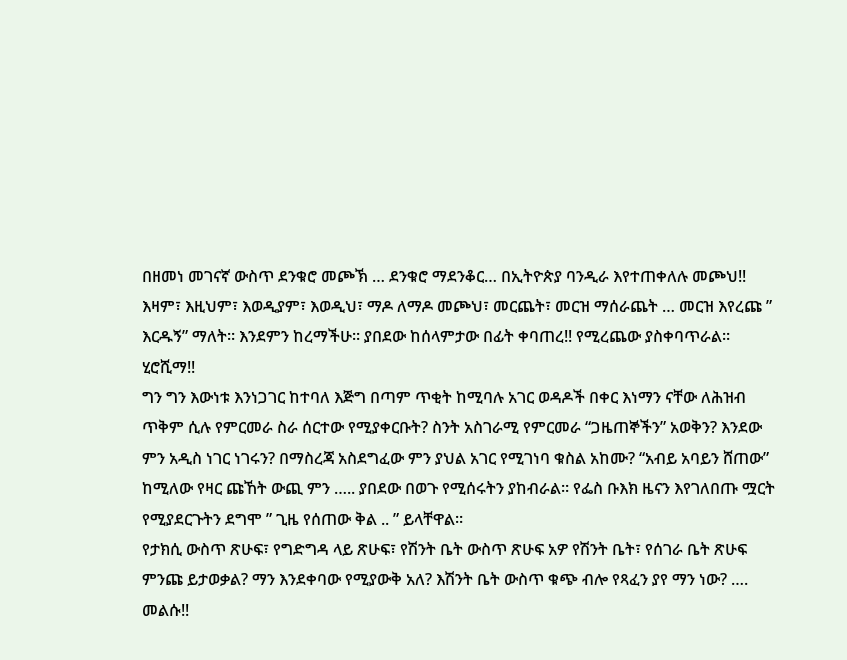በዘመነ መገናኛ ውስጥ ደንቁሮ መጮኽ … ደንቁሮ ማደንቆር… በኢትዮጵያ ባንዲራ እየተጠቀለሉ መጮህ!! እዛም፣ እዚህም፣ እወዲያም፣ እወዲህ፣ ማዶ ለማዶ መጮህ፣ መርጨት፣ መርዝ ማሰራጨት … መርዝ እየረጩ ” እርዱኝ” ማለት። እንደምን ከረማችሁ። ያበደው ከሰላምታው በፊት ቀባጠረ!! የሚረጨው ያስቀባጥራል። ሂሮሺማ!!
ግን ግን እውነቱ እንነጋገር ከተባለ እጅግ በጣም ጥቂት ከሚባሉ አገር ወዳዶች በቀር እነማን ናቸው ለሕዝብ ጥቅም ሲሉ የምርመራ ስራ ሰርተው የሚያቀርቡት? ስንት አስገራሚ የምርመራ “ጋዜጠኞችን” አወቅን? እንደው ምን አዲስ ነገር ነገሩን? በማስረጃ አስደግፈው ምን ያህል አገር የሚገነባ ቁስል አከሙ? “አብይ አባይን ሸጠው” ከሚለው የዛር ጩኸት ውጪ ምን ….. ያበደው በወጉ የሚሰሩትን ያከብራል። የፌስ ቡእክ ዜናን እየገለበጡ ሟርት የሚያደርጉትን ደግሞ ” ጊዜ የሰጠው ቅል .. ” ይላቸዋል።
የታክሲ ውስጥ ጽሁፍ፣ የግድግዳ ላይ ጽሁፍ፣ የሽንት ቤት ውስጥ ጽሁፍ አዎ የሽንት ቤት፣ የሰገራ ቤት ጽሁፍ ምንጩ ይታወቃል? ማን እንደቀባው የሚያውቅ አለ? እሽንት ቤት ውስጥ ቁጭ ብሎ የጻፈን ያየ ማን ነው? …. መልሱ!!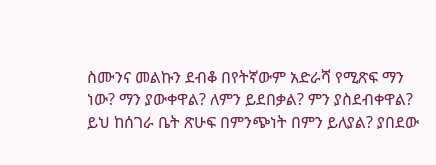ስሙንና መልኩን ደብቆ በየትኛውም አድራሻ የሚጽፍ ማን ነው? ማን ያውቀዋል? ለምን ይደበቃል? ምን ያስደብቀዋል? ይህ ከሰገራ ቤት ጽሁፍ በምንጭነት በምን ይለያል? ያበደው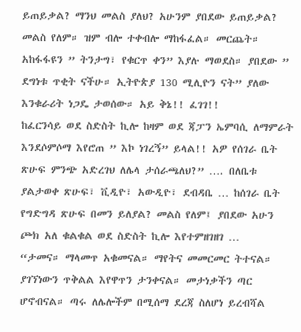ይጠይቃል? ማንህ መልስ ያለህ? አሁንም ያበደው ይጠይቃል? መልስ የለም። ዝም ብሎ ተቀብሎ ማከፋፈል። መርጨት። አከፋፋዩን ” ትንታግ፣ የቁርጥ ቀን” እያሉ ማወደስ። ያበደው ” ደግነቱ ጥቂት ናችሁ። ኢትዮጵያ 130 ሚሊዮን ናት” ያለው እንቁራሪት ነጋዴ ታወሰው። አይ ቅኔ!! ፈገገ!!
ከፈርንሳይ ወደ ስድስት ኪሎ ከዛም ወደ ጃፓን ኤምባሲ ለማምራት እንደሶምሶማ እየሮጠ ” እኮ ነገረኝ” ይላል!! አዎ የሰገራ ቤት ጽሁፍ ምንጭ አድረገህ ለሌላ ታሰራጫለህ?” …. በለቤቱ ያልታወቀ ጽሁፍ፣ ቪዲዮ፣ አውዲዮ፣ ደብዳቤ … ከሰገራ ቤት የግድግዳ ጽሁፍ በመን ይለያል? መልስ የለም፤ ያበደው አሁን ጮክ አለ ቁልቁል ወደ ስድስት ኪሎ እየተምዘገዘገ …
“ታመና። ማላመጥ አቁመናል። ማየትና መመርመር ትተናል። ያገኘነውን ጥቅልል እየዋጥን ታንቀናል። መታነቃችን ጣር ሆኖብናል። ጣሩ ለሌሎችም በሚሰማ ደረጃ ስለሆነ ይረብሻል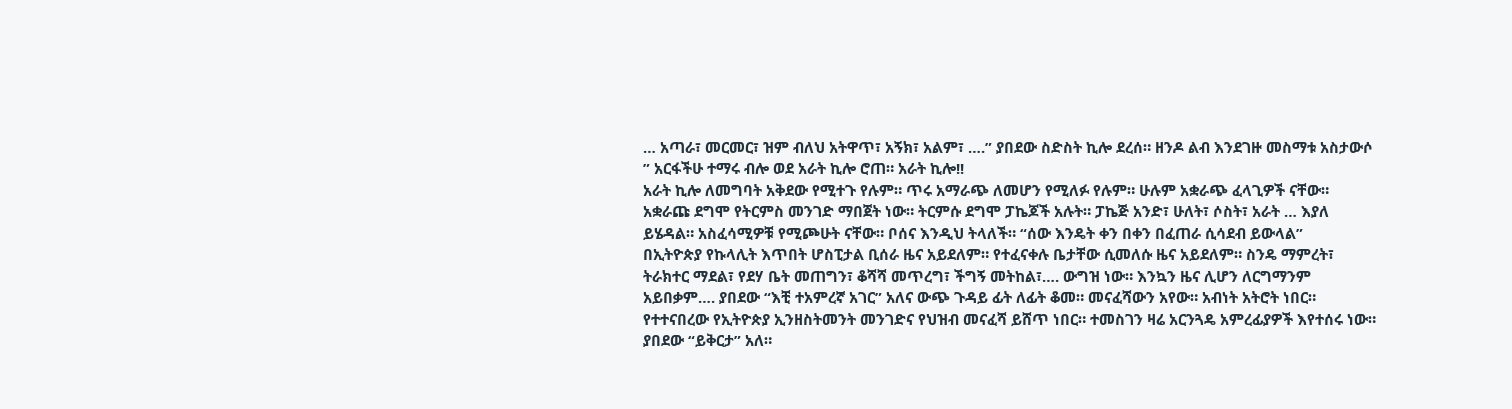… አጣራ፣ መርመር፣ ዝም ብለህ አትዋጥ፣ አኝክ፣ አልም፣ ….” ያበደው ስድስት ኪሎ ደረሰ። ዘንዶ ልብ እንደገዙ መስማቱ አስታውሶ ” አርፋችሁ ተማሩ ብሎ ወደ አራት ኪሎ ሮጠ። አራት ኪሎ!!
አራት ኪሎ ለመግባት አቅደው የሚተጉ የሉም። ጥሩ አማራጭ ለመሆን የሚለፉ የሉም። ሁሉም አቋራጭ ፈላጊዎች ናቸው። አቋራጩ ደግሞ የትርምስ መንገድ ማበጀት ነው። ትርምሱ ደግሞ ፓኬጆች አሉት። ፓኬጅ አንድ፣ ሁለት፣ ሶስት፣ አራት … እያለ ይሄዳል። አስፈሳሚዎቹ የሚጮሁት ናቸው። ቦሰና እንዲህ ትላለች። “ሰው እንዴት ቀን በቀን በፈጠራ ሲሳደብ ይውላል”
በኢትዮጵያ የኩላሊት እጥበት ሆስፒታል ቢሰራ ዜና አይደለም። የተፈናቀሉ ቤታቸው ሲመለሱ ዜና አይደለም። ስንዴ ማምረት፣ ትራክተር ማደል፣ የደሃ ቤት መጠግን፣ ቆሻሻ መጥረግ፣ ችግኝ መትከል፣…. ውግዝ ነው። እንኳን ዜና ሊሆን ለርግማንም አይበቃም…. ያበደው “እቺ ተአምረኛ አገር” አለና ውጭ ጉዳይ ፊት ለፊት ቆመ። መናፈሻውን አየው። አብነት አትሮት ነበር። የተተናበረው የኢትዮጵያ ኢንዘስትመንት መንገድና የህዝብ መናፈሻ ይሸጥ ነበር። ተመስገን ዛሬ አርንጓዴ አምረፊያዎች እየተሰሩ ነው። ያበደው “ይቅርታ” አለ።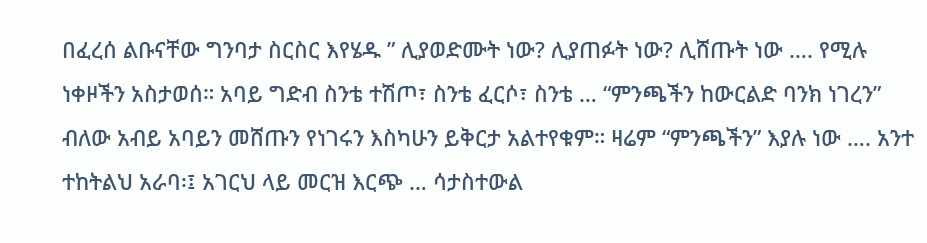በፈረሰ ልቡናቸው ግንባታ ስርስር እየሄዱ ” ሊያወድሙት ነው? ሊያጠፉት ነው? ሊሸጡት ነው …. የሚሉ ነቀዞችን አስታወሰ። አባይ ግድብ ስንቴ ተሽጦ፣ ስንቴ ፈርሶ፣ ስንቴ … “ምንጫችን ከውርልድ ባንክ ነገረን” ብለው አብይ አባይን መሸጡን የነገሩን እስካሁን ይቅርታ አልተየቁም። ዛሬም “ምንጫችን” እያሉ ነው …. አንተ ተከትልህ አራባ፡፤ አገርህ ላይ መርዝ እርጭ … ሳታስተውል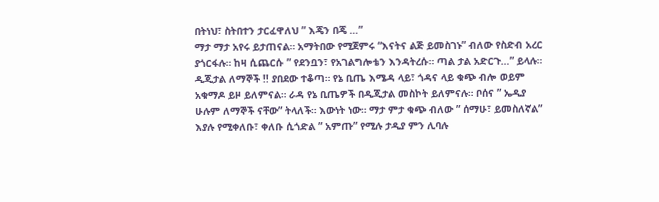በትነህ፣ ስትበተን ታርፈዋለህ ” እጄን በጄ …”
ማታ ማታ አየሩ ይታጠናል። አማትበው የሚጀምሩ “እናትና ልጅ ይመስገኑ” ብለው የስድብ አረር ያጎርፋሉ። ከዛ ሲጨርሱ ” የደንቧን፣ የአገልግሎቴን እንዳትረሱ። ጣል ታል አድርጉ…” ይላሉ። ዲጂታል ለማኞች !! ያበደው ተቆጣ። የኔ ቢጤ እሜዳ ላይ፣ ጎዳና ላይ ቁጭ ብሎ ወይም አቁማዶ ይዞ ይለምናል። ራዳ የኔ ቢጤዎች በዲጂታል መስኮት ይለምናሉ። ቦሰና ” ኤዲያ ሁሉም ለማኞች ናቸው” ትላለች። እውነት ነው። ማታ ምታ ቁጭ ብለው ” ሰማሁ፣ ይመስለኛል” እያሉ የሚቀለቡ፣ ቀለቡ ሲጎድል ” አምጡ” የሚሉ ታዲያ ምን ሊባሉ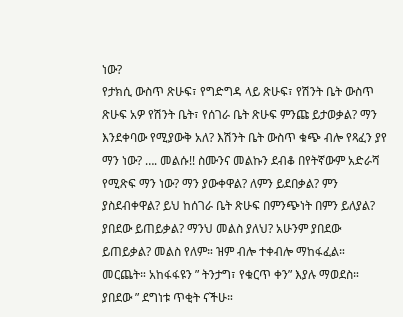ነው?
የታክሲ ውስጥ ጽሁፍ፣ የግድግዳ ላይ ጽሁፍ፣ የሽንት ቤት ውስጥ ጽሁፍ አዎ የሽንት ቤት፣ የሰገራ ቤት ጽሁፍ ምንጩ ይታወቃል? ማን እንደቀባው የሚያውቅ አለ? እሽንት ቤት ውስጥ ቁጭ ብሎ የጻፈን ያየ ማን ነው? …. መልሱ!! ስሙንና መልኩን ደብቆ በየትኛውም አድራሻ የሚጽፍ ማን ነው? ማን ያውቀዋል? ለምን ይደበቃል? ምን ያስደብቀዋል? ይህ ከሰገራ ቤት ጽሁፍ በምንጭነት በምን ይለያል? ያበደው ይጠይቃል? ማንህ መልስ ያለህ? አሁንም ያበደው ይጠይቃል? መልስ የለም። ዝም ብሎ ተቀብሎ ማከፋፈል። መርጨት። አከፋፋዩን ” ትንታግ፣ የቁርጥ ቀን” እያሉ ማወደስ። ያበደው ” ደግነቱ ጥቂት ናችሁ።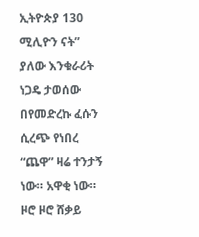ኢትዮጵያ 130 ሚሊዮን ናት” ያለው እንቁራሪት ነጋዴ ታወሰው
በየመድረኩ ፈሱን ሲረጭ የነበረ “ጨዋ” ዛሬ ተንታኝ ነው። አዋቂ ነው። ዞሮ ዞሮ ሸቃይ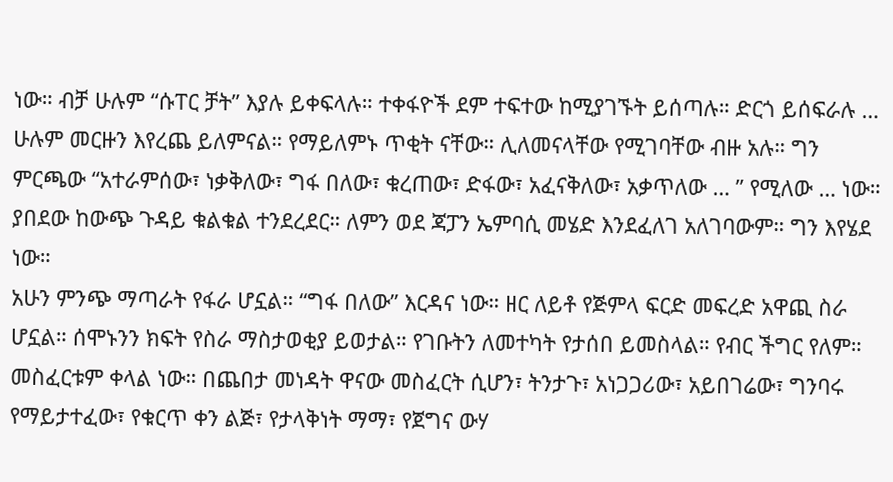ነው። ብቻ ሁሉም “ሱፐር ቻት” እያሉ ይቀፍላሉ። ተቀፋዮች ደም ተፍተው ከሚያገኙት ይሰጣሉ። ድርጎ ይሰፍራሉ … ሁሉም መርዙን እየረጨ ይለምናል። የማይለምኑ ጥቂት ናቸው። ሊለመናላቸው የሚገባቸው ብዙ አሉ። ግን ምርጫው “አተራምሰው፣ ነቃቅለው፣ ግፋ በለው፣ ቁረጠው፣ ድፋው፣ አፈናቅለው፣ አቃጥለው … ” የሚለው … ነው። ያበደው ከውጭ ጉዳይ ቁልቁል ተንደረደር። ለምን ወደ ጃፓን ኤምባሲ መሄድ እንደፈለገ አለገባውም። ግን እየሄደ ነው።
አሁን ምንጭ ማጣራት የፋራ ሆኗል። “ግፋ በለው” እርዳና ነው። ዘር ለይቶ የጅምላ ፍርድ መፍረድ አዋጪ ስራ ሆኗል። ሰሞኑንን ክፍት የስራ ማስታወቂያ ይወታል። የገቡትን ለመተካት የታሰበ ይመስላል። የብር ችግር የለም። መስፈርቱም ቀላል ነው። በጨበታ መነዳት ዋናው መስፈርት ሲሆን፣ ትንታጉ፣ አነጋጋሪው፣ አይበገሬው፣ ግንባሩ የማይታተፈው፣ የቁርጥ ቀን ልጅ፣ የታላቅነት ማማ፣ የጀግና ውሃ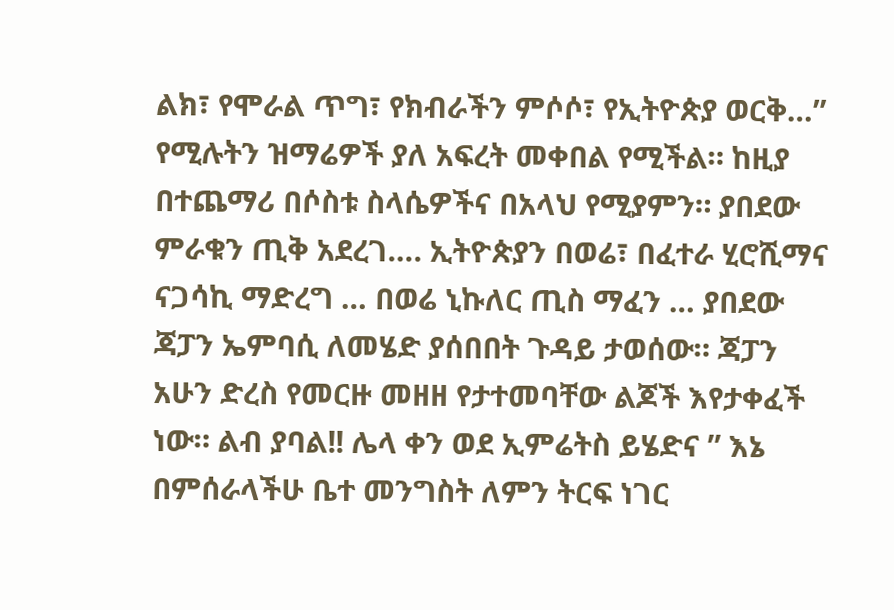ልክ፣ የሞራል ጥግ፣ የክብራችን ምሶሶ፣ የኢትዮጵያ ወርቅ…” የሚሉትን ዝማሬዎች ያለ አፍረት መቀበል የሚችል። ከዚያ በተጨማሪ በሶስቱ ስላሴዎችና በአላህ የሚያምን። ያበደው ምራቁን ጢቅ አደረገ…. ኢትዮጵያን በወሬ፣ በፈተራ ሂሮሺማና ናጋሳኪ ማድረግ … በወሬ ኒኩለር ጢስ ማፈን … ያበደው ጃፓን ኤምባሲ ለመሄድ ያሰበበት ጉዳይ ታወሰው። ጃፓን አሁን ድረስ የመርዙ መዘዘ የታተመባቸው ልጆች እየታቀፈች ነው። ልብ ያባል!! ሌላ ቀን ወደ ኢምሬትስ ይሄድና ” እኔ በምሰራላችሁ ቤተ መንግስት ለምን ትርፍ ነገር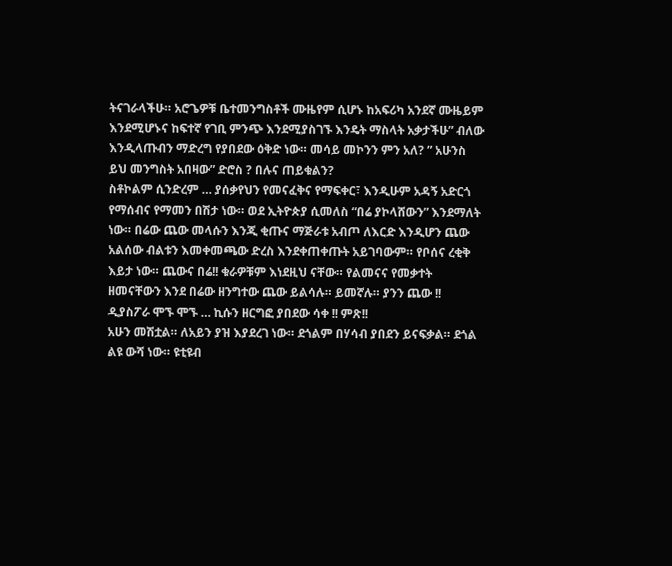ትናገራላችሁ። አሮጌዎቹ ቤተመንግስቶች ሙዜየም ሲሆኑ ከአፍሪካ አንደኛ ሙዜይም እንደሚሆኑና ከፍተኛ የገቢ ምንጭ እንደሚያስገኙ እንዴት ማስላት አቃታችሁ” ብለው እንዲላጡብን ማድረግ የያበደው ዕቅድ ነው። መሳይ መኮንን ምን አለ? ” አሁንስ ይህ መንግስት አበዛው” ድሮስ ? በሉና ጠይቁልን?
ስቶኮልም ሲንድረም … ያሰቃየህን የመናፈቅና የማፍቀር፣ እንዲሁም አዳኝ አድርጎ የማሰብና የማመን በሽታ ነው። ወደ ኢትዮጵያ ሲመለስ “በሬ ያኮላሸውን” እንደማለት ነው። በሬው ጨው መላሱን እንጂ ቂጡና ማጅራቱ አብጦ ለእርድ እንዲሆን ጨው አልሰው ብልቱን እመቀመጫው ድረስ እንደቀጠቀጡት አይገባውም። የቦሰና ረቂቅ እይታ ነው። ጨውና በሬ!! ቁራዎቹም እነደዚህ ናቸው። የልመናና የመቃተት ዘመናቸውን እንደ በሬው ዘንግተው ጨው ይልሳሉ። ይመኛሉ። ያንን ጨው !! ዲያስፖራ ሞኙ ሞኙ … ኪሱን ዘርግፎ ያበደው ሳቀ !! ምጽ!!
አሁን መሽቷል። ለአይን ያዝ እያደረገ ነው። ደጎልም በሃሳብ ያበደን ይናፍቃል። ደጎል ልዩ ውሻ ነው። ዩቲዩብ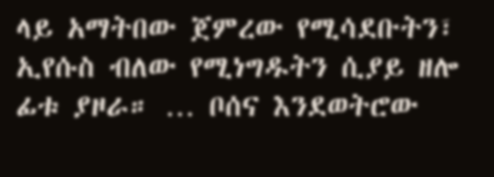ላይ አማትበው ጀምረው የሚሳደቡትን፣ ኢየሱስ ብለው የሚነግዱትን ሲያይ ዘሎ ፊቱ ያዞራ። … ቦሰና እንደወትሮው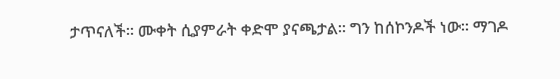ታጥናለች። ሙቀት ሲያምራት ቀድሞ ያናጫታል። ግን ከሰኮንዶች ነው። ማገዶ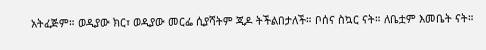አትፈጅም። ወዲያው ክር፣ ወዲያው መርፌ ሲያሻትም ጂዶ ትችልበታለች። ቦሰና ስኳር ናት። ለቤቷም እመቤት ናት።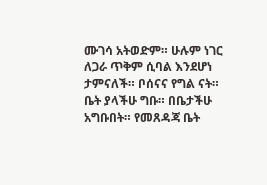ሙገሳ አትወድም። ሁሉም ነገር ለጋራ ጥቅም ሲባል እንደሆነ ታምናለች። ቦሰናና የግል ናት። ቤት ያላችሁ ግቡ። በቤታችሁ አግቡበት። የመጸዳጃ ቤት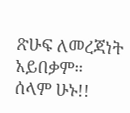ጽሁፍ ለመረጃነት አይበቃም። ሰላም ሁኑ!!